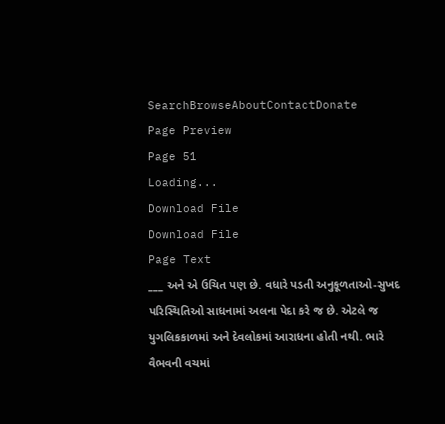SearchBrowseAboutContactDonate
Page Preview
Page 51
Loading...
Download File
Download File
Page Text
___ અને એ ઉચિત પણ છે. વધારે પડતી અનુકૂળતાઓ-સુખદ પરિસ્થિતિઓ સાધનામાં અલના પેદા કરે જ છે. એટલે જ યુગલિકકાળમાં અને દેવલોકમાં આરાધના હોતી નથી. ભારે વૈભવની વચમાં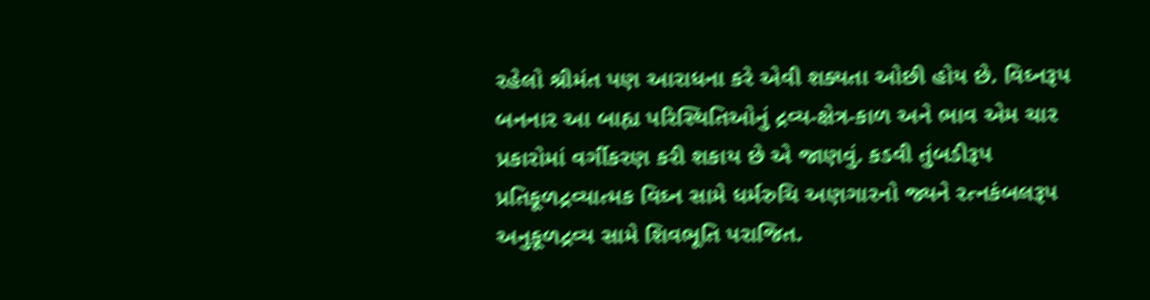રહેલો શ્રીમંત પણ આરાધના કરે એવી શક્યતા ઓછી હોય છે. વિઘ્નરૂપ બનનાર આ બાહ્ય પરિસ્થિતિઓનું દ્રવ્ય-ક્ષેત્ર-કાળ અને ભાવ એમ ચાર પ્રકારોમાં વર્ગીકરણ કરી શકાય છે એ જાણવું. કડવી તુંબડીરૂપ પ્રતિકૂળદ્રવ્યાત્મક વિઘ્ન સામે ધર્મરુચિ અણગારનો જ્યને રત્નકંબલરૂપ અનુકૂળદ્રવ્ય સામે શિવભૂતિ પરાજિત.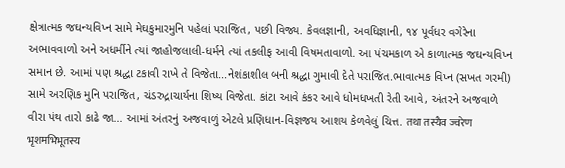ક્ષેત્રાત્મક જઘન્યવિપ્ન સામે મેઘકુમારમુનિ પહેલાં પરાજિત, પછી વિજ્ય. કેવલજ્ઞાની, અવધિજ્ઞાની, ૧૪ પૂર્વધર વગેરેના અભાવવાળો અને અધર્મીને ત્યાં જાહોજલાલી-ધર્મને ત્યાં તકલીફ આવી વિષમતાવાળો. આ પંચમકાળ એ કાળાત્મક જઘન્યવિપ્ન સમાન છે. આમાં પણ શ્રદ્ધા ટકાવી રાખે તે વિજેતા...નેશંકાશીલ બની શ્રદ્ધા ગુમાવી દેતે પરાજિત.ભાવાત્મક વિપ્ન (સખત ગરમી) સામે અરણિક મુનિ પરાજિત, ચંડરુદ્રાચાર્યના શિષ્ય વિજેતા. કાંટા આવે કંકર આવે ધોમધખતી રેતી આવે, અંતરને અજવાળે વીરા પંથ તારો કાઢે જા... આમાં અંતરનું અજવાળું એટલે પ્રણિધાન-વિજ્ઞજય આશય કેળવેલું ચિત્ત. तथा तस्यैव ज्वरेण भृशमभिभूतस्य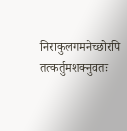निराकुलगमनेच्छोरपि तत्कर्तुमशक्नुवतः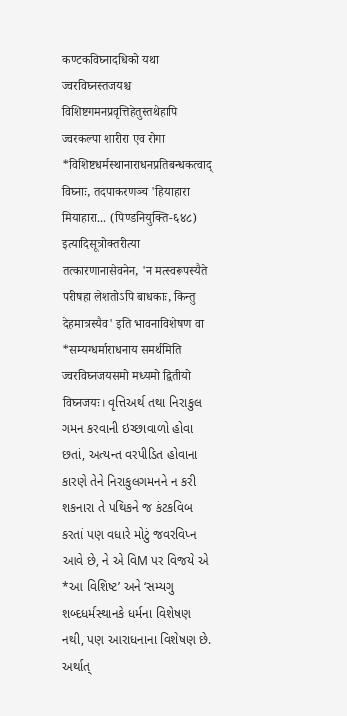कण्टकविघ्नादधिको यथा ज्वरविघ्नस्तजयश्च विशिष्टगमनप्रवृत्तिहेतुस्तथेहापि ज्वरकल्पा शारीरा एव रोगा *विशिष्टधर्मस्थानाराधनप्रतिबन्धकत्वाद् विघ्नाः, तदपाकरणञ्च 'हियाहारा मियाहारा... (पिण्डनियुक्ति-६४८) इत्यादिसूत्रोक्तरीत्या तत्कारणानासेवनेन, 'न मत्स्वरूपस्यैते परीषहा लेशतोऽपि बाधकाः, किन्तु देहमात्रस्यैव' इति भावनाविशेषण वा *सम्यग्धर्माराधनाय समर्थमिति ज्वरविघ्नजयसमो मध्यमो द्वितीयो विघ्नजयः। વૃત્તિઅર્થ તથા નિરાકુલ ગમન કરવાની ઇચ્છાવાળો હોવા છતાં, અત્યન્ત વરપીડિત હોવાના કારણે તેને નિરાકુલગમનને ન કરી શકનારા તે પથિકને જ કંટકવિબ કરતાં પણ વધારે મોટું જવરવિપ્ન આવે છે, ને એ વિM પર વિજયે એ *આ વિશિષ્ટ’ અને ‘સમ્યગુ શબ્દધર્મસ્થાનકે ધર્મના વિશેષણ નથી, પણ આરાધનાના વિશેષણ છે. અર્થાત્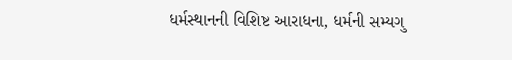ધર્મસ્થાનની વિશિષ્ટ આરાધના, ધર્મની સમ્યગુ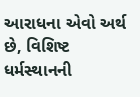આરાધના એવો અર્થ છે, વિશિષ્ટ ધર્મસ્થાનની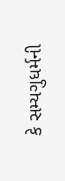કે સમ્યગુધર્મની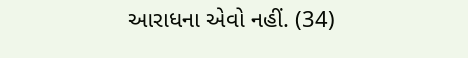આરાધના એવો નહીં. (34)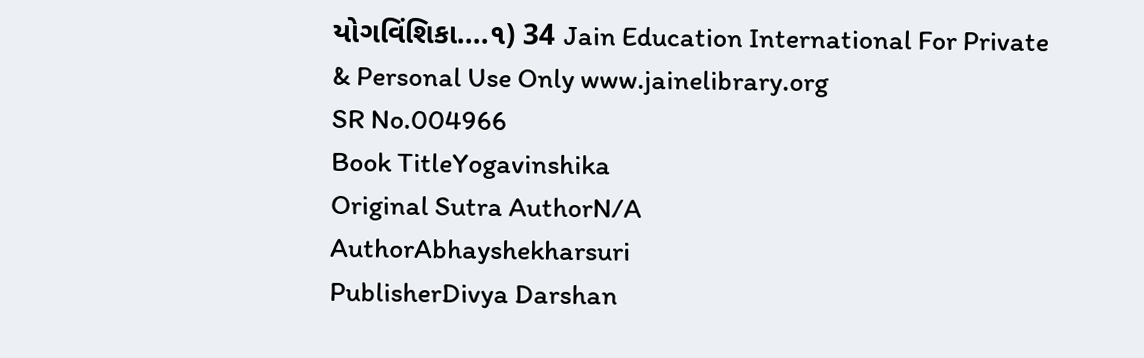યોગવિંશિકા....૧) 34 Jain Education International For Private & Personal Use Only www.jainelibrary.org
SR No.004966
Book TitleYogavinshika
Original Sutra AuthorN/A
AuthorAbhayshekharsuri
PublisherDivya Darshan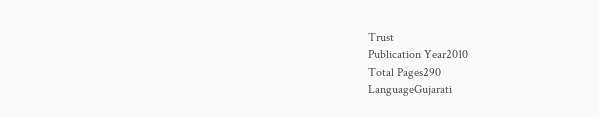Trust
Publication Year2010
Total Pages290
LanguageGujarati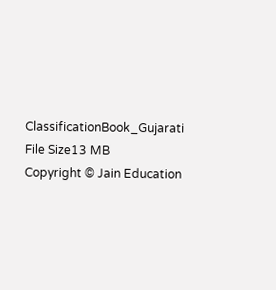ClassificationBook_Gujarati
File Size13 MB
Copyright © Jain Education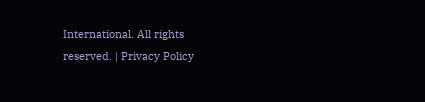International. All rights reserved. | Privacy Policy